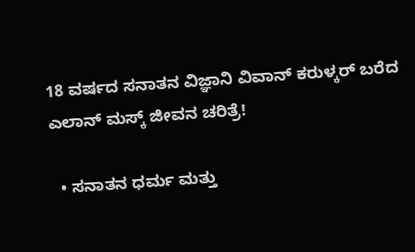18 ವರ್ಷದ ಸನಾತನ ವಿಜ್ಞಾನಿ ವಿವಾನ್ ಕರುಳ್ಕರ್ ಬರೆದ ಎಲಾನ್ ಮಸ್ಕ್ ಜೀವನ ಚರಿತ್ರೆ!

  • ಸನಾತನ ಧರ್ಮ ಮತ್ತು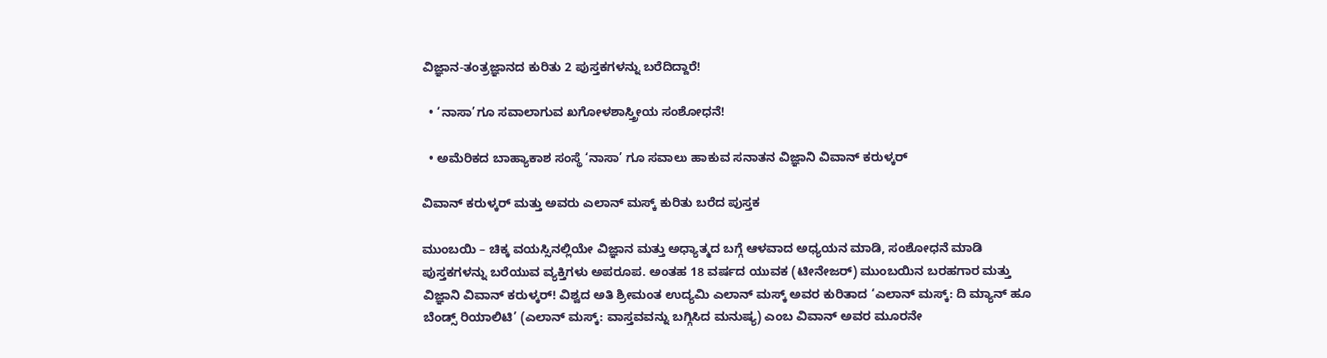ವಿಜ್ಞಾನ-ತಂತ್ರಜ್ಞಾನದ ಕುರಿತು 2 ಪುಸ್ತಕಗಳನ್ನು ಬರೆದಿದ್ದಾರೆ!

  • ‘ನಾಸಾ’ಗೂ ಸವಾಲಾಗುವ ಖಗೋಳಶಾಸ್ತ್ರೀಯ ಸಂಶೋಧನೆ!

  • ಅಮೆರಿಕದ ಬಾಹ್ಯಾಕಾಶ ಸಂಸ್ಥೆ ‘ನಾಸಾ’ ಗೂ ಸವಾಲು ಹಾಕುವ ಸನಾತನ ವಿಜ್ಞಾನಿ ವಿವಾನ್ ಕರುಳ್ಕರ್

ವಿವಾನ್ ಕರುಳ್ಕರ್ ಮತ್ತು ಅವರು ಎಲಾನ್ ಮಸ್ಕ್ ಕುರಿತು ಬರೆದ ಪುಸ್ತಕ

ಮುಂಬಯಿ – ಚಿಕ್ಕ ವಯಸ್ಸಿನಲ್ಲಿಯೇ ವಿಜ್ಞಾನ ಮತ್ತು ಅಧ್ಯಾತ್ಮದ ಬಗ್ಗೆ ಆಳವಾದ ಅಧ್ಯಯನ ಮಾಡಿ, ಸಂಶೋಧನೆ ಮಾಡಿ ಪುಸ್ತಕಗಳನ್ನು ಬರೆಯುವ ವ್ಯಕ್ತಿಗಳು ಅಪರೂಪ. ಅಂತಹ 18 ವರ್ಷದ ಯುವಕ (ಟೀನೇಜರ್) ಮುಂಬಯಿನ ಬರಹಗಾರ ಮತ್ತು ವಿಜ್ಞಾನಿ ವಿವಾನ್ ಕರುಳ್ಕರ್! ವಿಶ್ವದ ಅತಿ ಶ್ರೀಮಂತ ಉದ್ಯಮಿ ಎಲಾನ್ ಮಸ್ಕ್ ಅವರ ಕುರಿತಾದ ‘ಎಲಾನ್ ಮಸ್ಕ್: ದಿ ಮ್ಯಾನ್ ಹೂ ಬೆಂಡ್ಸ್ ರಿಯಾಲಿಟಿ’ (ಎಲಾನ್ ಮಸ್ಕ್: ವಾಸ್ತವವನ್ನು ಬಗ್ಗಿಸಿದ ಮನುಷ್ಯ) ಎಂಬ ವಿವಾನ್ ಅವರ ಮೂರನೇ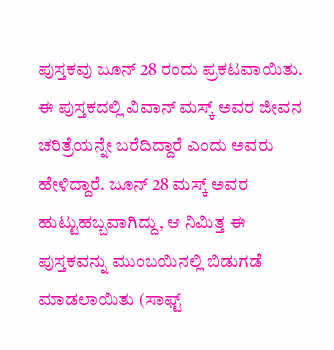ಪುಸ್ತಕವು ಜೂನ್ 28 ರಂದು ಪ್ರಕಟವಾಯಿತು. ಈ ಪುಸ್ತಕದಲ್ಲಿ ವಿವಾನ್ ಮಸ್ಕ್ ಅವರ ಜೀವನ ಚರಿತ್ರೆಯನ್ನೇ ಬರೆದಿದ್ದಾರೆ ಎಂದು ಅವರು ಹೇಳಿದ್ದಾರೆ. ಜೂನ್ 28 ಮಸ್ಕ್ ಅವರ ಹುಟ್ಟುಹಬ್ಬವಾಗಿದ್ದು, ಆ ನಿಮಿತ್ತ ಈ ಪುಸ್ತಕವನ್ನು ಮುಂಬಯಿನಲ್ಲಿ ಬಿಡುಗಡೆ ಮಾಡಲಾಯಿತು (ಸಾಫ್ಟ್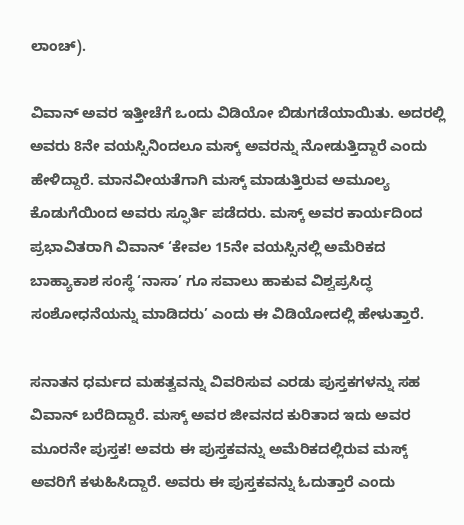ಲಾಂಚ್).

ವಿವಾನ್ ಅವರ ಇತ್ತೀಚೆಗೆ ಒಂದು ವಿಡಿಯೋ ಬಿಡುಗಡೆಯಾಯಿತು. ಅದರಲ್ಲಿ ಅವರು 8ನೇ ವಯಸ್ಸಿನಿಂದಲೂ ಮಸ್ಕ್ ಅವರನ್ನು ನೋಡುತ್ತಿದ್ದಾರೆ ಎಂದು ಹೇಳಿದ್ದಾರೆ. ಮಾನವೀಯತೆಗಾಗಿ ಮಸ್ಕ್ ಮಾಡುತ್ತಿರುವ ಅಮೂಲ್ಯ ಕೊಡುಗೆಯಿಂದ ಅವರು ಸ್ಫೂರ್ತಿ ಪಡೆದರು. ಮಸ್ಕ್ ಅವರ ಕಾರ್ಯದಿಂದ ಪ್ರಭಾವಿತರಾಗಿ ವಿವಾನ್ ‘ಕೇವಲ 15ನೇ ವಯಸ್ಸಿನಲ್ಲಿ ಅಮೆರಿಕದ ಬಾಹ್ಯಾಕಾಶ ಸಂಸ್ಥೆ ‘ನಾಸಾ’ ಗೂ ಸವಾಲು ಹಾಕುವ ವಿಶ್ವಪ್ರಸಿದ್ಧ ಸಂಶೋಧನೆಯನ್ನು ಮಾಡಿದರು’ ಎಂದು ಈ ವಿಡಿಯೋದಲ್ಲಿ ಹೇಳುತ್ತಾರೆ.

ಸನಾತನ ಧರ್ಮದ ಮಹತ್ವವನ್ನು ವಿವರಿಸುವ ಎರಡು ಪುಸ್ತಕಗಳನ್ನು ಸಹ ವಿವಾನ್ ಬರೆದಿದ್ದಾರೆ. ಮಸ್ಕ್ ಅವರ ಜೀವನದ ಕುರಿತಾದ ಇದು ಅವರ ಮೂರನೇ ಪುಸ್ತಕ! ಅವರು ಈ ಪುಸ್ತಕವನ್ನು ಅಮೆರಿಕದಲ್ಲಿರುವ ಮಸ್ಕ್ ಅವರಿಗೆ ಕಳುಹಿಸಿದ್ದಾರೆ. ಅವರು ಈ ಪುಸ್ತಕವನ್ನು ಓದುತ್ತಾರೆ ಎಂದು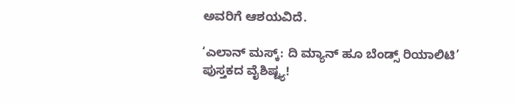ಅವರಿಗೆ ಆಶಯವಿದೆ.

‘ಎಲಾನ್ ಮಸ್ಕ್: ದಿ ಮ್ಯಾನ್ ಹೂ ಬೆಂಡ್ಸ್ ರಿಯಾಲಿಟಿ’ ಪುಸ್ತಕದ ವೈಶಿಷ್ಟ್ಯ!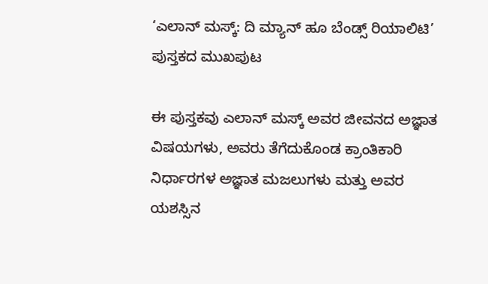‘ಎಲಾನ್ ಮಸ್ಕ್: ದಿ ಮ್ಯಾನ್ ಹೂ ಬೆಂಡ್ಸ್ ರಿಯಾಲಿಟಿ’ ಪುಸ್ತಕದ ಮುಖಪುಟ

ಈ ಪುಸ್ತಕವು ಎಲಾನ್ ಮಸ್ಕ್ ಅವರ ಜೀವನದ ಅಜ್ಞಾತ ವಿಷಯಗಳು, ಅವರು ತೆಗೆದುಕೊಂಡ ಕ್ರಾಂತಿಕಾರಿ ನಿರ್ಧಾರಗಳ ಅಜ್ಞಾತ ಮಜಲುಗಳು ಮತ್ತು ಅವರ ಯಶಸ್ಸಿನ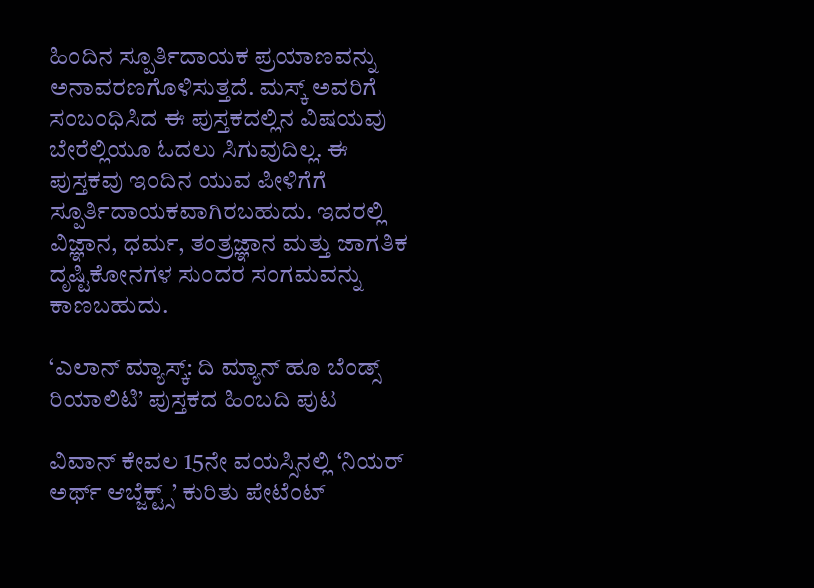ಹಿಂದಿನ ಸ್ಪೂರ್ತಿದಾಯಕ ಪ್ರಯಾಣವನ್ನು ಅನಾವರಣಗೊಳಿಸುತ್ತದೆ. ಮಸ್ಕ್ ಅವರಿಗೆ ಸಂಬಂಧಿಸಿದ ಈ ಪುಸ್ತಕದಲ್ಲಿನ ವಿಷಯವು ಬೇರೆಲ್ಲಿಯೂ ಓದಲು ಸಿಗುವುದಿಲ್ಲ. ಈ ಪುಸ್ತಕವು ಇಂದಿನ ಯುವ ಪೀಳಿಗೆಗೆ ಸ್ಪೂರ್ತಿದಾಯಕವಾಗಿರಬಹುದು. ಇದರಲ್ಲಿ ವಿಜ್ಞಾನ, ಧರ್ಮ, ತಂತ್ರಜ್ಞಾನ ಮತ್ತು ಜಾಗತಿಕ ದೃಷ್ಟಿಕೋನಗಳ ಸುಂದರ ಸಂಗಮವನ್ನು ಕಾಣಬಹುದು.

‘ಎಲಾನ್ ಮ್ಯಾಸ್ಕ್: ದಿ ಮ್ಯಾನ್ ಹೂ ಬೆಂಡ್ಸ್ ರಿಯಾಲಿಟಿ’ ಪುಸ್ತಕದ ಹಿಂಬದಿ ಪುಟ

ವಿವಾನ್ ಕೇವಲ 15ನೇ ವಯಸ್ಸಿನಲ್ಲಿ ‘ನಿಯರ್ ಅರ್ಥ್ ಆಬ್ಜೆಕ್ಟ್ಸ್’ ಕುರಿತು ಪೇಟೆಂಟ್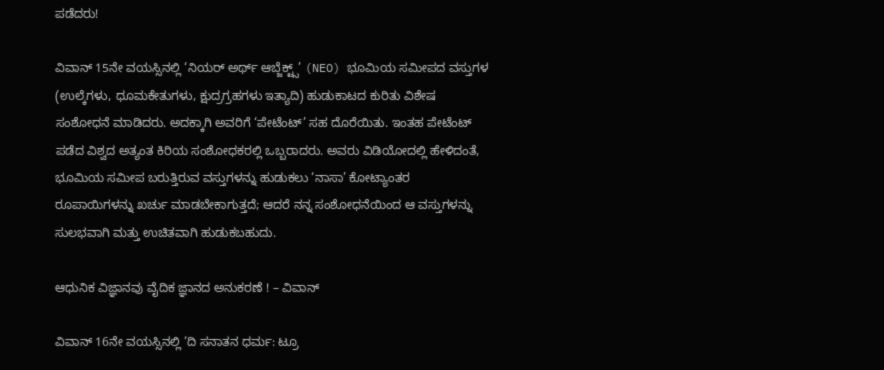ಪಡೆದರು!

ವಿವಾನ್ 15ನೇ ವಯಸ್ಸಿನಲ್ಲಿ ‘ನಿಯರ್ ಅರ್ಥ್ ಆಬ್ಜೆಕ್ಟ್ಸ್’ (NEO) ಭೂಮಿಯ ಸಮೀಪದ ವಸ್ತುಗಳ (ಉಲ್ಕೆಗಳು, ಧೂಮಕೇತುಗಳು, ಕ್ಷುದ್ರಗ್ರಹಗಳು ಇತ್ಯಾದಿ) ಹುಡುಕಾಟದ ಕುರಿತು ವಿಶೇಷ ಸಂಶೋಧನೆ ಮಾಡಿದರು. ಅದಕ್ಕಾಗಿ ಅವರಿಗೆ ‘ಪೇಟೆಂಟ್’ ಸಹ ದೊರೆಯಿತು. ಇಂತಹ ಪೇಟೆಂಟ್ ಪಡೆದ ವಿಶ್ವದ ಅತ್ಯಂತ ಕಿರಿಯ ಸಂಶೋಧಕರಲ್ಲಿ ಒಬ್ಬರಾದರು. ಅವರು ವಿಡಿಯೋದಲ್ಲಿ ಹೇಳಿದಂತೆ, ಭೂಮಿಯ ಸಮೀಪ ಬರುತ್ತಿರುವ ವಸ್ತುಗಳನ್ನು ಹುಡುಕಲು ‘ನಾಸಾ’ ಕೋಟ್ಯಾಂತರ ರೂಪಾಯಿಗಳನ್ನು ಖರ್ಚು ಮಾಡಬೇಕಾಗುತ್ತದೆ; ಆದರೆ ನನ್ನ ಸಂಶೋಧನೆಯಿಂದ ಆ ವಸ್ತುಗಳನ್ನು ಸುಲಭವಾಗಿ ಮತ್ತು ಉಚಿತವಾಗಿ ಹುಡುಕಬಹುದು.

ಆಧುನಿಕ ವಿಜ್ಞಾನವು ವೈದಿಕ ಜ್ಞಾನದ ಅನುಕರಣೆ ! – ವಿವಾನ್

ವಿವಾನ್ 16ನೇ ವಯಸ್ಸಿನಲ್ಲಿ ‘ದಿ ಸನಾತನ ಧರ್ಮ: ಟ್ರೂ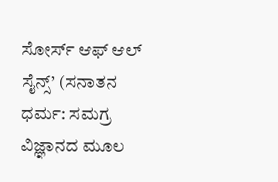ಸೋರ್ಸ್ ಆಫ್ ಆಲ್ ಸೈನ್ಸ್’ (ಸನಾತನ ಧರ್ಮ: ಸಮಗ್ರ ವಿಜ್ಞಾನದ ಮೂಲ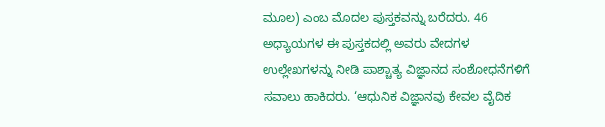ಮೂಲ) ಎಂಬ ಮೊದಲ ಪುಸ್ತಕವನ್ನು ಬರೆದರು. 46 ಅಧ್ಯಾಯಗಳ ಈ ಪುಸ್ತಕದಲ್ಲಿ ಅವರು ವೇದಗಳ ಉಲ್ಲೇಖಗಳನ್ನು ನೀಡಿ ಪಾಶ್ಚಾತ್ಯ ವಿಜ್ಞಾನದ ಸಂಶೋಧನೆಗಳಿಗೆ ಸವಾಲು ಹಾಕಿದರು. ‘ಆಧುನಿಕ ವಿಜ್ಞಾನವು ಕೇವಲ ವೈದಿಕ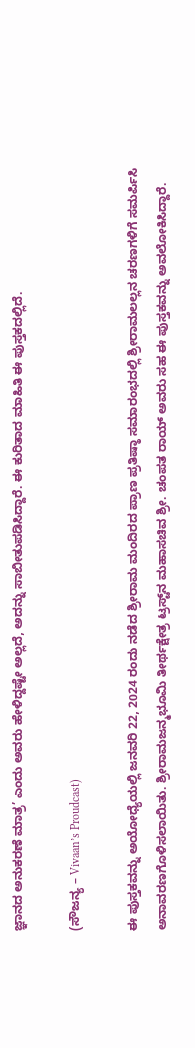ಜ್ಞಾನದ ಅನುಕರಣೆ ಮಾತ್ರ’ ಎಂದು ಅವರು ಹೇಳಿದ್ದಷ್ಟೇ ಅಲ್ಲದೆ, ಅದನ್ನು ಸಾಬೀತುಪಡಿಸಿದ್ದಾರೆ. ಈ ಕುರಿತಾದ ಮಾಹಿತಿ ಈ ಪುಸ್ತಕದಲ್ಲಿದೆ.

(ಸೌಜನ್ಯ – Vivaan’s Proudcast)

ಈ ಪುಸ್ತಕವನ್ನು ಅಯೋಧ್ಯೆಯಲ್ಲಿ ಜನವರಿ 22, 2024 ರಂದು ನಡೆದ ಶ್ರೀರಾಮ ಮಂದಿರದ ಪ್ರಾಣ ಪ್ರತಿಷ್ಠಾ ಸಮಾರಂಭದಲ್ಲಿ ಶ್ರೀರಾಮಲಲ್ಲನ ಚರಣಗಳಿಗೆ ಸಮರ್ಪಿಸಿ ಅನಾವರಣಗೊಳಿಸಲಾಯಿತು. ಶ್ರೀರಾಮಜನ್ಮಭೂಮಿ ತೀರ್ಥಕ್ಷೇತ್ರ ಟ್ರಸ್ಟ್‌ನ ಮಹಾಸಚಿವ ಶ್ರೀ. ಚಂಪತ ರಾಯ್ ಅವರು ಸಹ ಈ ಪುಸ್ತಕವನ್ನು ಅವಲೋಕಿಸಿದ್ದಾರೆ.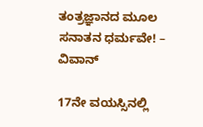ತಂತ್ರಜ್ಞಾನದ ಮೂಲ ಸನಾತನ ಧರ್ಮವೇ! – ವಿವಾನ್

17ನೇ ವಯಸ್ಸಿನಲ್ಲಿ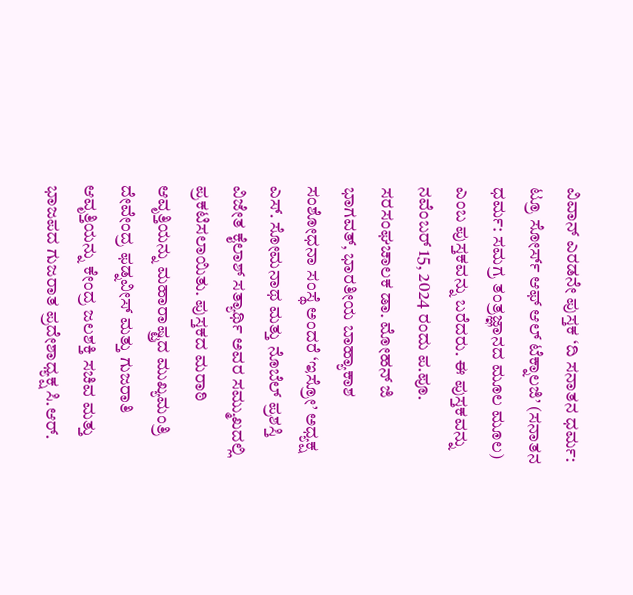ವಿವಾನ್ ಎರಡನೇ ಪುಸ್ತಕ ‘ದಿ ಸನಾತನ ಧರ್ಮ: ಟ್ರೂ ಸೋರ್ಸ್ ಆಫ್ ಆಲ್ ಟೆಕ್ನಾಲಜಿ’ (ಸನಾತನ ಧರ್ಮ: ಸಮಗ್ರ ತಂತ್ರಜ್ಞಾನದ ಮೂಲ ಮೂಲ) ಎಂಬ ಪುಸ್ತಕವನ್ನು ಬರೆದರು. ಈ ಪುಸ್ತಕವನ್ನು ನವೆಂಬರ್ 15, 2024 ರಂದು ಪ.ಪೂ. ಸರಸಂಘಚಾಲಕ ಡಾ. ಮೋಹನ್ ಜಿ ಭಾಗವತ್, ಭಾರತೀಯ ಬಾಹ್ಯಾಕಾಶ ಸಂಶೋಧನಾ ಸಂಸ್ಥೆ ಅಂದರೆ ‘ಇಸ್ರೋ’ ಅಧ್ಯಕ್ಷ ಎಸ್. ಸೋಮನಾಥ ಮತ್ತು ನೊಬೆಲ್ ಪ್ರಶಸ್ತಿ ವಿಜೇತ ಕೈಲಾಶ್ ಸತ್ಯಾರ್ಥಿ ಅವರ ಸಮ್ಮುಖದಲ್ಲಿ ಪ್ರಕಟಿಸಲಾಯಿತು. ಪುಸ್ತಕದ ಮರಾಠಿ ಆವೃತ್ತಿಯನ್ನು ಮಹಾರಾಷ್ಟ್ರದ ಮುಖ್ಯಮಂತ್ರಿ ದೇವೇಂದ್ರ ಫಡ್ನವೀಸ್ ಮತ್ತು ಗುಜರಾತಿ ಆವೃತ್ತಿಯನ್ನು ಕೇಂದ್ರ ಜಲಶಕ್ತಿ ಸಚಿವ ಮತ್ತು ಭಾಜಪದ ಗುಜರಾತ ಪ್ರದೇಶಾಧ್ಯಕ್ಷ ಸಿ.ಆರ್.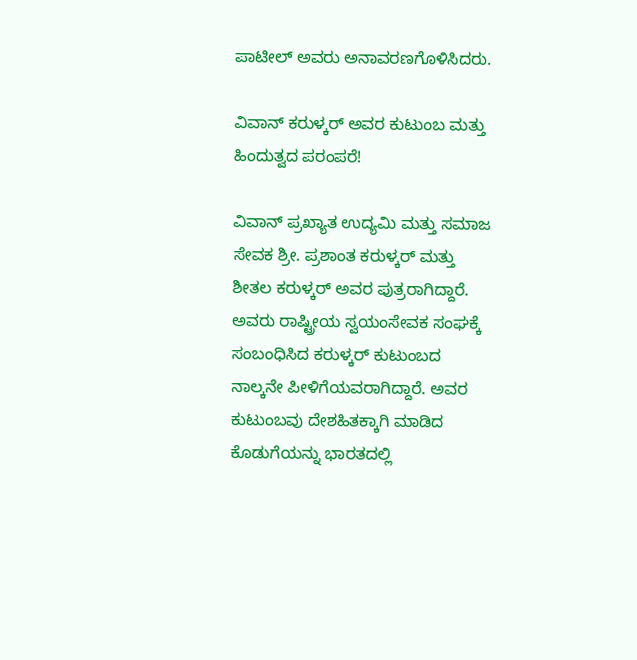ಪಾಟೀಲ್ ಅವರು ಅನಾವರಣಗೊಳಿಸಿದರು.

ವಿವಾನ್ ಕರುಳ್ಕರ್ ಅವರ ಕುಟುಂಬ ಮತ್ತು ಹಿಂದುತ್ವದ ಪರಂಪರೆ!

ವಿವಾನ್ ಪ್ರಖ್ಯಾತ ಉದ್ಯಮಿ ಮತ್ತು ಸಮಾಜ ಸೇವಕ ಶ್ರೀ. ಪ್ರಶಾಂತ ಕರುಳ್ಕರ್ ಮತ್ತು ಶೀತಲ ಕರುಳ್ಕರ್ ಅವರ ಪುತ್ರರಾಗಿದ್ದಾರೆ. ಅವರು ರಾಷ್ಟ್ರೀಯ ಸ್ವಯಂಸೇವಕ ಸಂಘಕ್ಕೆ ಸಂಬಂಧಿಸಿದ ಕರುಳ್ಕರ್ ಕುಟುಂಬದ ನಾಲ್ಕನೇ ಪೀಳಿಗೆಯವರಾಗಿದ್ದಾರೆ. ಅವರ ಕುಟುಂಬವು ದೇಶಹಿತಕ್ಕಾಗಿ ಮಾಡಿದ ಕೊಡುಗೆಯನ್ನು ಭಾರತದಲ್ಲಿ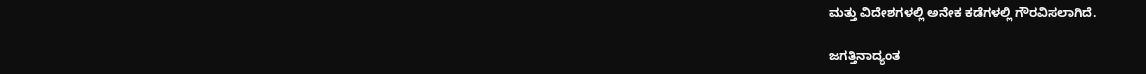ಮತ್ತು ವಿದೇಶಗಳಲ್ಲಿ ಅನೇಕ ಕಡೆಗಳಲ್ಲಿ ಗೌರವಿಸಲಾಗಿದೆ.

ಜಗತ್ತಿನಾದ್ಯಂತ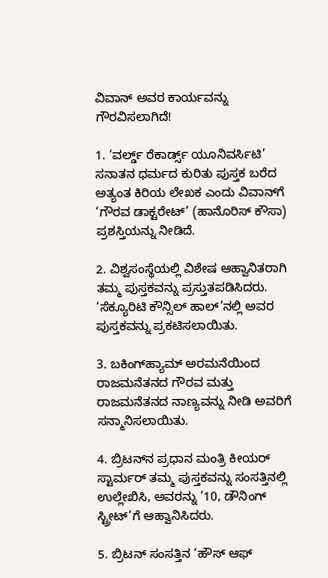ವಿವಾನ್ ಅವರ ಕಾರ್ಯವನ್ನು ಗೌರವಿಸಲಾಗಿದೆ!

1. ‘ವರ್ಲ್ಡ್ ರೆಕಾರ್ಡ್ಸ್ ಯೂನಿವರ್ಸಿಟಿ’ ಸನಾತನ ಧರ್ಮದ ಕುರಿತು ಪುಸ್ತಕ ಬರೆದ ಅತ್ಯಂತ ಕಿರಿಯ ಲೇಖಕ ಎಂದು ವಿವಾನ್‌ಗೆ ‘ಗೌರವ ಡಾಕ್ಟರೇಟ್’ (ಹಾನೊರಿಸ್ ಕೌಸಾ) ಪ್ರಶಸ್ತಿಯನ್ನು ನೀಡಿದೆ.

2. ವಿಶ್ವಸಂಸ್ಥೆಯಲ್ಲಿ ವಿಶೇಷ ಆಹ್ವಾನಿತರಾಗಿ ತಮ್ಮ ಪುಸ್ತಕವನ್ನು ಪ್ರಸ್ತುತಪಡಿಸಿದರು. ‘ಸೆಕ್ಯೂರಿಟಿ ಕೌನ್ಸಿಲ್ ಹಾಲ್’ನಲ್ಲಿ ಅವರ ಪುಸ್ತಕವನ್ನು ಪ್ರಕಟಿಸಲಾಯಿತು.

3. ಬಕಿಂಗ್‌ಹ್ಯಾಮ್ ಅರಮನೆಯಿಂದ ರಾಜಮನೆತನದ ಗೌರವ ಮತ್ತು ರಾಜಮನೆತನದ ನಾಣ್ಯವನ್ನು ನೀಡಿ ಅವರಿಗೆ ಸನ್ಮಾನಿಸಲಾಯಿತು.

4. ಬ್ರಿಟನ್‌ನ ಪ್ರಧಾನ ಮಂತ್ರಿ ಕೀಯರ್ ಸ್ಟಾರ್ಮರ್ ತಮ್ಮ ಪುಸ್ತಕವನ್ನು ಸಂಸತ್ತಿನಲ್ಲಿ ಉಲ್ಲೇಖಿಸಿ, ಅವರನ್ನು ’10, ಡೌನಿಂಗ್ ಸ್ಟ್ರೀಟ್’ಗೆ ಆಹ್ವಾನಿಸಿದರು.

5. ಬ್ರಿಟನ್ ಸಂಸತ್ತಿನ ‘ಹೌಸ್ ಆಫ್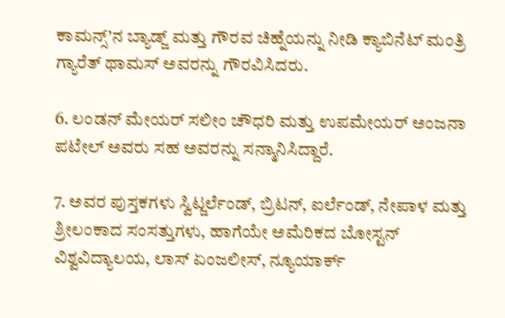ಕಾಮನ್ಸ್’ನ ಬ್ಯಾಡ್ಜ್ ಮತ್ತು ಗೌರವ ಚಿಹ್ನೆಯನ್ನು ನೀಡಿ ಕ್ಯಾಬಿನೆಟ್ ಮಂತ್ರಿ ಗ್ಯಾರೆತ್ ಥಾಮಸ್ ಅವರನ್ನು ಗೌರವಿಸಿದರು.

6. ಲಂಡನ್ ಮೇಯರ್ ಸಲೀಂ ಚೌಧರಿ ಮತ್ತು ಉಪಮೇಯರ್ ಅಂಜನಾ ಪಟೇಲ್ ಅವರು ಸಹ ಅವರನ್ನು ಸನ್ಮಾನಿಸಿದ್ದಾರೆ.

7. ಅವರ ಪುಸ್ತಕಗಳು ಸ್ವಿಟ್ಜರ್ಲೆಂಡ್, ಬ್ರಿಟನ್, ಐರ್ಲೆಂಡ್, ನೇಪಾಳ ಮತ್ತು ಶ್ರೀಲಂಕಾದ ಸಂಸತ್ತುಗಳು, ಹಾಗೆಯೇ ಅಮೆರಿಕದ ಬೋಸ್ಟನ್ ವಿಶ್ವವಿದ್ಯಾಲಯ, ಲಾಸ್ ಏಂಜಲೀಸ್, ನ್ಯೂಯಾರ್ಕ್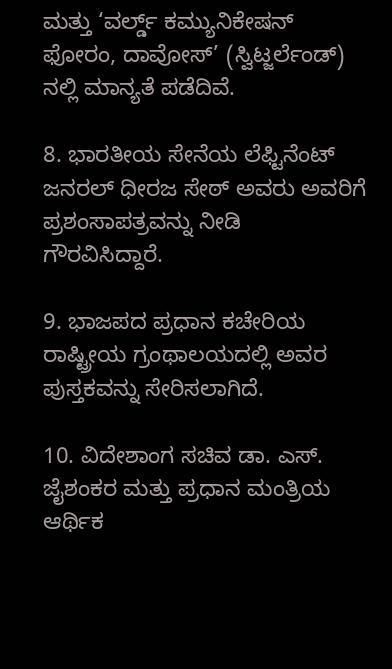ಮತ್ತು ‘ವರ್ಲ್ಡ್ ಕಮ್ಯುನಿಕೇಷನ್ ಫೋರಂ, ದಾವೋಸ್’ (ಸ್ವಿಟ್ಜರ್ಲೆಂಡ್) ನಲ್ಲಿ ಮಾನ್ಯತೆ ಪಡೆದಿವೆ.

8. ಭಾರತೀಯ ಸೇನೆಯ ಲೆಫ್ಟಿನೆಂಟ್ ಜನರಲ್ ಧೀರಜ ಸೇಠ್ ಅವರು ಅವರಿಗೆ ಪ್ರಶಂಸಾಪತ್ರವನ್ನು ನೀಡಿ ಗೌರವಿಸಿದ್ದಾರೆ.

9. ಭಾಜಪದ ಪ್ರಧಾನ ಕಚೇರಿಯ ರಾಷ್ಟ್ರೀಯ ಗ್ರಂಥಾಲಯದಲ್ಲಿ ಅವರ ಪುಸ್ತಕವನ್ನು ಸೇರಿಸಲಾಗಿದೆ.

10. ವಿದೇಶಾಂಗ ಸಚಿವ ಡಾ. ಎಸ್. ಜೈಶಂಕರ ಮತ್ತು ಪ್ರಧಾನ ಮಂತ್ರಿಯ ಆರ್ಥಿಕ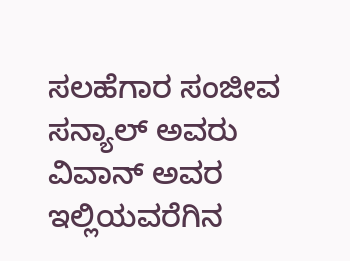ಸಲಹೆಗಾರ ಸಂಜೀವ ಸನ್ಯಾಲ್ ಅವರು ವಿವಾನ್ ಅವರ ಇಲ್ಲಿಯವರೆಗಿನ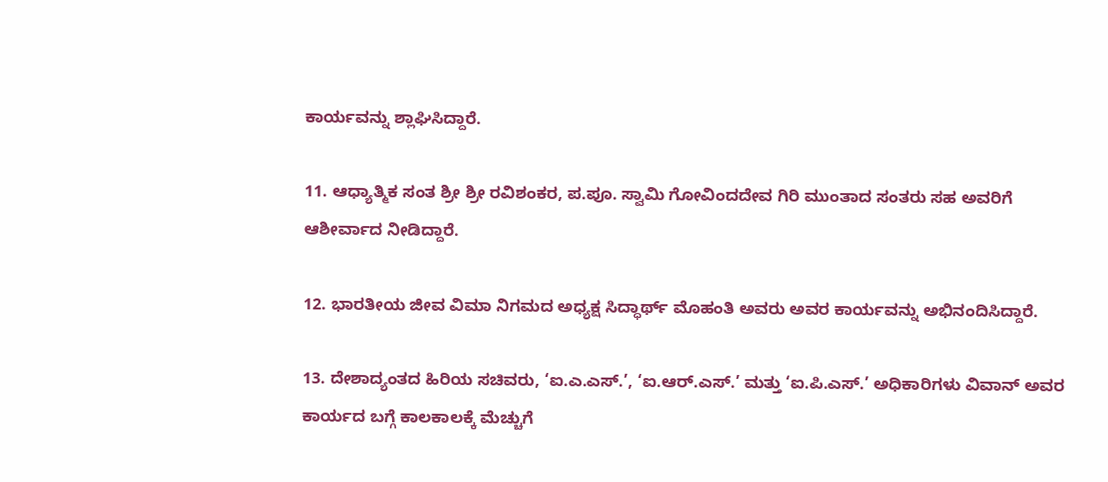ಕಾರ್ಯವನ್ನು ಶ್ಲಾಘಿಸಿದ್ದಾರೆ.

11. ಆಧ್ಯಾತ್ಮಿಕ ಸಂತ ಶ್ರೀ ಶ್ರೀ ರವಿಶಂಕರ, ಪ.ಪೂ. ಸ್ವಾಮಿ ಗೋವಿಂದದೇವ ಗಿರಿ ಮುಂತಾದ ಸಂತರು ಸಹ ಅವರಿಗೆ ಆಶೀರ್ವಾದ ನೀಡಿದ್ದಾರೆ.

12. ಭಾರತೀಯ ಜೀವ ವಿಮಾ ನಿಗಮದ ಅಧ್ಯಕ್ಷ ಸಿದ್ಧಾರ್ಥ್ ಮೊಹಂತಿ ಅವರು ಅವರ ಕಾರ್ಯವನ್ನು ಅಭಿನಂದಿಸಿದ್ದಾರೆ.

13. ದೇಶಾದ್ಯಂತದ ಹಿರಿಯ ಸಚಿವರು, ‘ಐ.ಎ.ಎಸ್.’, ‘ಐ.ಆರ್.ಎಸ್.’ ಮತ್ತು ‘ಐ.ಪಿ.ಎಸ್.’ ಅಧಿಕಾರಿಗಳು ವಿವಾನ್ ಅವರ ಕಾರ್ಯದ ಬಗ್ಗೆ ಕಾಲಕಾಲಕ್ಕೆ ಮೆಚ್ಚುಗೆ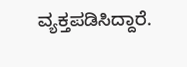ವ್ಯಕ್ತಪಡಿಸಿದ್ದಾರೆ.